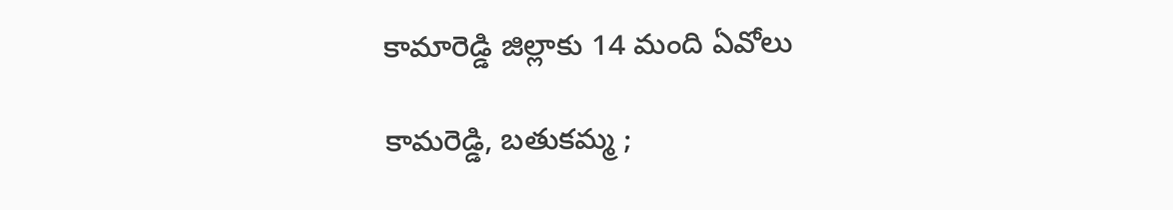కామారెడ్డి జిల్లాకు 14 మంది ఏవోలు

కామరెడ్డి, బతుకమ్మ ;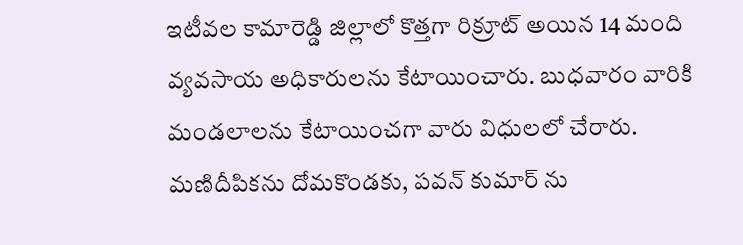ఇటీవల కామారెడ్డి జిల్లాలో కొత్తగా రిక్రూట్ అయిన 14 మంది వ్యవసాయ అధికారులను కేటాయించారు. బుధవారం వారికి మండలాలను కేటాయించగా వారు విధులలో చేరారు. మణిదీపికను దోమకొండకు, పవన్ కుమార్ ను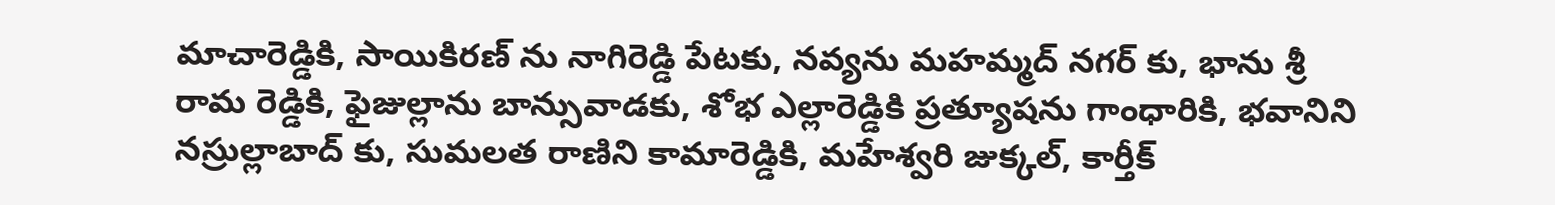మాచారెడ్డికి, సాయికిరణ్ ను నాగిరెడ్డి పేటకు, నవ్యను మహమ్మద్ నగర్ కు, భాను శ్రీ రామ రెడ్డికి, ఫైజుల్లాను బాన్సువాడకు, శోభ ఎల్లారెడ్డికి ప్రత్యూషను గాంధారికి, భవానిని నస్రుల్లాబాద్ కు, సుమలత రాణిని కామారెడ్డికి, మహేశ్వరి జుక్కల్, కార్తీక్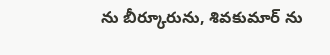ను బీర్కూరును, శివకుమార్ ను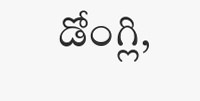డోంగ్లి,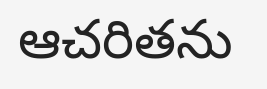ఆచరితను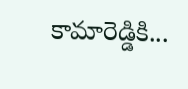కామారెడ్డికి...